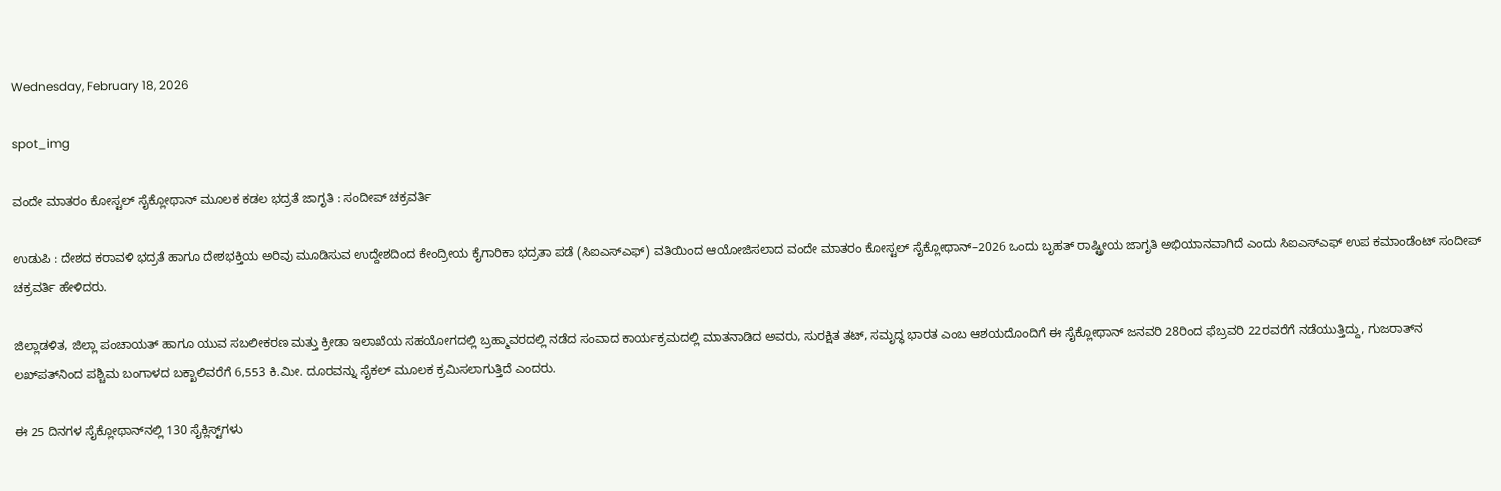Wednesday, February 18, 2026

spot_img

ವಂದೇ ಮಾತರಂ ಕೋಸ್ಟಲ್ ಸೈಕ್ಲೋಥಾನ್ ಮೂಲಕ ಕಡಲ ಭದ್ರತೆ ಜಾಗೃತಿ : ಸಂದೀಪ್ ಚಕ್ರವರ್ತಿ

ಉಡುಪಿ : ದೇಶದ ಕರಾವಳಿ ಭದ್ರತೆ ಹಾಗೂ ದೇಶಭಕ್ತಿಯ ಅರಿವು ಮೂಡಿಸುವ ಉದ್ದೇಶದಿಂದ ಕೇಂದ್ರೀಯ ಕೈಗಾರಿಕಾ ಭದ್ರತಾ ಪಡೆ (ಸಿಐಎಸ್‌ಎಫ್) ವತಿಯಿಂದ ಆಯೋಜಿಸಲಾದ ವಂದೇ ಮಾತರಂ ಕೋಸ್ಟಲ್ ಸೈಕ್ಲೋಥಾನ್–2026 ಒಂದು ಬೃಹತ್ ರಾಷ್ಟ್ರೀಯ ಜಾಗೃತಿ ಅಭಿಯಾನವಾಗಿದೆ ಎಂದು ಸಿಐಎಸ್‌ಎಫ್ ಉಪ ಕಮಾಂಡೆಂಟ್ ಸಂದೀಪ್ ಚಕ್ರವರ್ತಿ ಹೇಳಿದರು.

ಜಿಲ್ಲಾಡಳಿತ, ಜಿಲ್ಲಾ ಪಂಚಾಯತ್ ಹಾಗೂ ಯುವ ಸಬಲೀಕರಣ ಮತ್ತು ಕ್ರೀಡಾ ಇಲಾಖೆಯ ಸಹಯೋಗದಲ್ಲಿ ಬ್ರಹ್ಮಾವರದಲ್ಲಿ ನಡೆದ ಸಂವಾದ ಕಾರ್ಯಕ್ರಮದಲ್ಲಿ ಮಾತನಾಡಿದ ಅವರು, ಸುರಕ್ಷಿತ ತಟ್, ಸಮೃದ್ಧ ಭಾರತ ಎಂಬ ಆಶಯದೊಂದಿಗೆ ಈ ಸೈಕ್ಲೋಥಾನ್ ಜನವರಿ 28ರಿಂದ ಫೆಬ್ರವರಿ 22ರವರೆಗೆ ನಡೆಯುತ್ತಿದ್ದು, ಗುಜರಾತ್‌ನ ಲಖ್‌ಪತ್‌ನಿಂದ ಪಶ್ಚಿಮ ಬಂಗಾಳದ ಬಕ್ಖಾಲಿವರೆಗೆ 6,553 ಕಿ.ಮೀ. ದೂರವನ್ನು ಸೈಕಲ್ ಮೂಲಕ ಕ್ರಮಿಸಲಾಗುತ್ತಿದೆ ಎಂದರು.

ಈ 25 ದಿನಗಳ ಸೈಕ್ಲೋಥಾನ್‌ನಲ್ಲಿ 130 ಸೈಕ್ಲಿಸ್ಟ್‌ಗಳು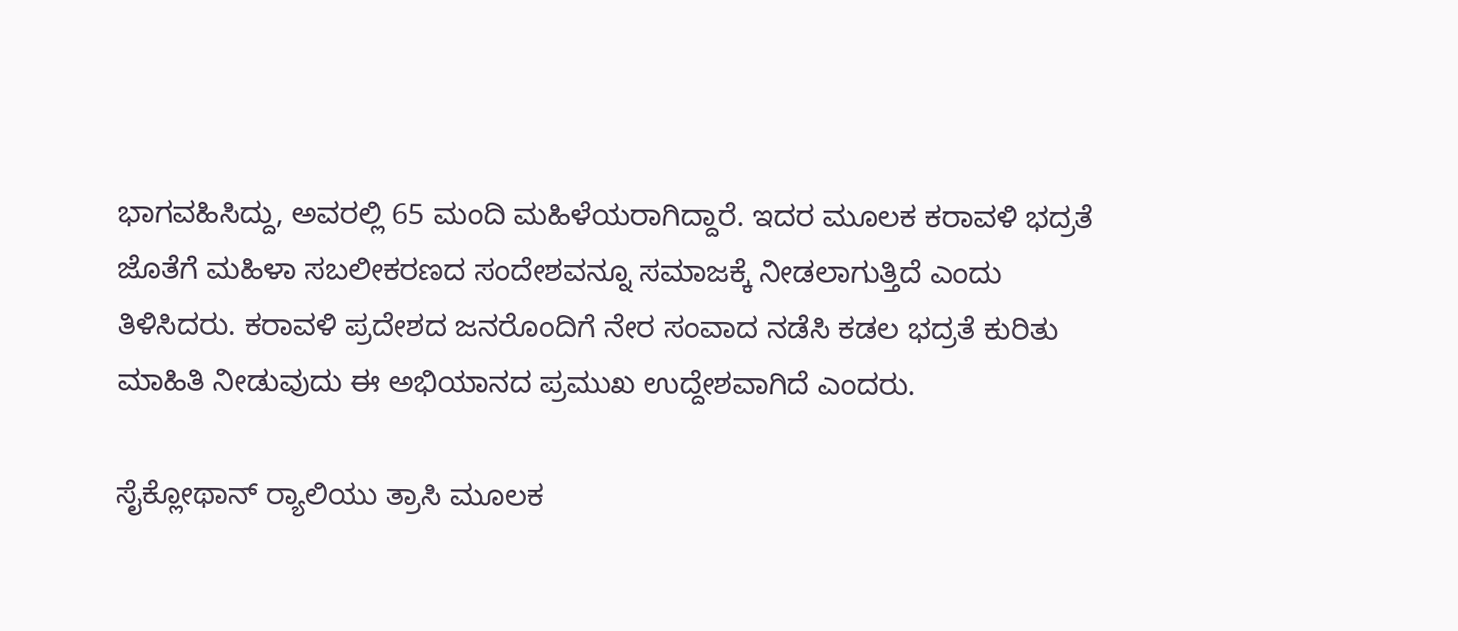ಭಾಗವಹಿಸಿದ್ದು, ಅವರಲ್ಲಿ 65 ಮಂದಿ ಮಹಿಳೆಯರಾಗಿದ್ದಾರೆ. ಇದರ ಮೂಲಕ ಕರಾವಳಿ ಭದ್ರತೆ ಜೊತೆಗೆ ಮಹಿಳಾ ಸಬಲೀಕರಣದ ಸಂದೇಶವನ್ನೂ ಸಮಾಜಕ್ಕೆ ನೀಡಲಾಗುತ್ತಿದೆ ಎಂದು ತಿಳಿಸಿದರು. ಕರಾವಳಿ ಪ್ರದೇಶದ ಜನರೊಂದಿಗೆ ನೇರ ಸಂವಾದ ನಡೆಸಿ ಕಡಲ ಭದ್ರತೆ ಕುರಿತು ಮಾಹಿತಿ ನೀಡುವುದು ಈ ಅಭಿಯಾನದ ಪ್ರಮುಖ ಉದ್ದೇಶವಾಗಿದೆ ಎಂದರು.

ಸೈಕ್ಲೋಥಾನ್ ರ‍್ಯಾಲಿಯು ತ್ರಾಸಿ ಮೂಲಕ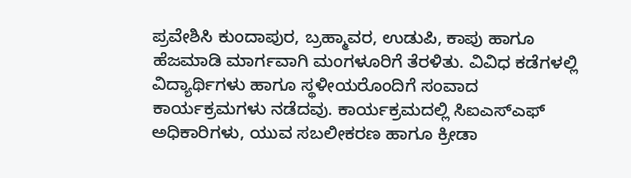ಪ್ರವೇಶಿಸಿ ಕುಂದಾಪುರ, ಬ್ರಹ್ಮಾವರ, ಉಡುಪಿ, ಕಾಪು ಹಾಗೂ ಹೆಜಮಾಡಿ ಮಾರ್ಗವಾಗಿ ಮಂಗಳೂರಿಗೆ ತೆರಳಿತು. ವಿವಿಧ ಕಡೆಗಳಲ್ಲಿ ವಿದ್ಯಾರ್ಥಿಗಳು ಹಾಗೂ ಸ್ಥಳೀಯರೊಂದಿಗೆ ಸಂವಾದ ಕಾರ್ಯಕ್ರಮಗಳು ನಡೆದವು. ಕಾರ್ಯಕ್ರಮದಲ್ಲಿ ಸಿಐಎಸ್‌ಎಫ್ ಅಧಿಕಾರಿಗಳು, ಯುವ ಸಬಲೀಕರಣ ಹಾಗೂ ಕ್ರೀಡಾ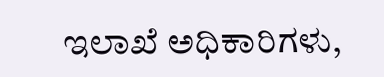ಇಲಾಖೆ ಅಧಿಕಾರಿಗಳು,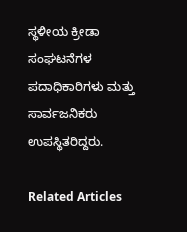ಸ್ಥಳೀಯ ಕ್ರೀಡಾ ಸಂಘಟನೆಗಳ ಪದಾಧಿಕಾರಿಗಳು ಮತ್ತು ಸಾರ್ವಜನಿಕರು ಉಪಸ್ಥಿತರಿದ್ದರು.

Related Articles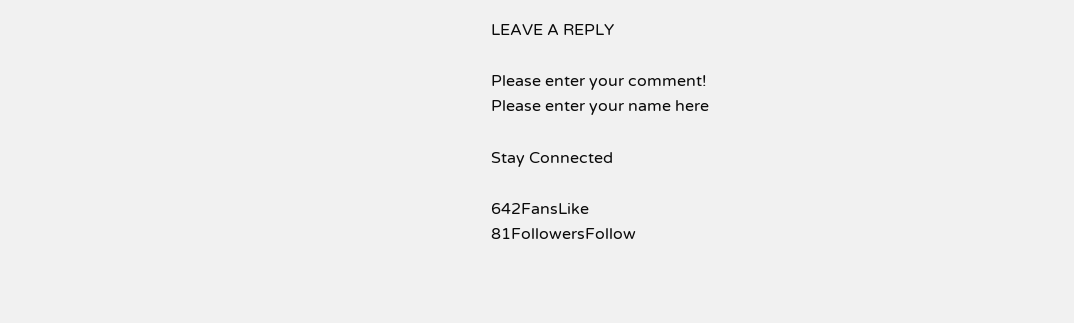LEAVE A REPLY

Please enter your comment!
Please enter your name here

Stay Connected

642FansLike
81FollowersFollow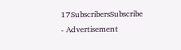17SubscribersSubscribe
- Advertisement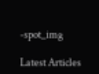-spot_img

Latest Articles